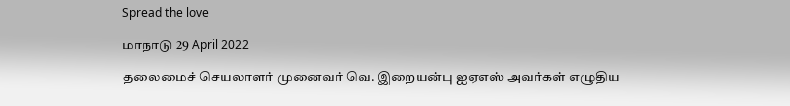Spread the love

மாநாடு 29 April 2022

தலைமைச் செயலாளர் முனைவர் வெ. இறையன்பு ஐஏஎஸ் அவர்கள் எழுதிய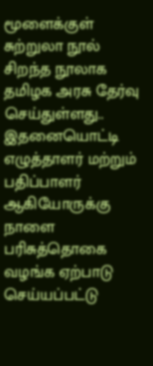மூளைக்குள் சுற்றுலா நூல் சிறந்த நூலாக தமிழக அரசு தேர்வு செய்துள்ளது.. இதனையொட்டி எழுத்தாளர் மற்றும் பதிப்பாளர் ஆகியோருக்கு நாளை பரிசுத்தொகை வழங்க ஏற்பாடு செய்யப்பட்டு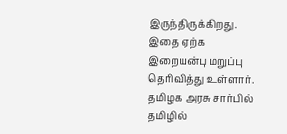இருந்திருக்கிறது. இதை ஏற்க இறையன்பு மறுப்பு தெரிவித்து உள்ளார். தமிழக அரசு சார்பில் தமிழில்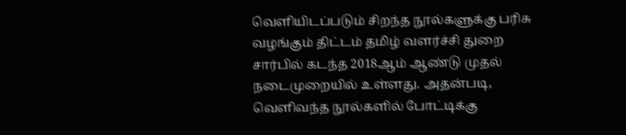வெளியிடப்படும் சிறந்த நூல்களுக்கு பரிசு வழங்கும் திட்டம் தமிழ் வளர்ச்சி துறை சார்பில் கடந்த 2018ஆம் ஆண்டு முதல் நடைமுறையில் உள்ளது. அதன்படி, வெளிவந்த நூல்களில் போட்டிக்கு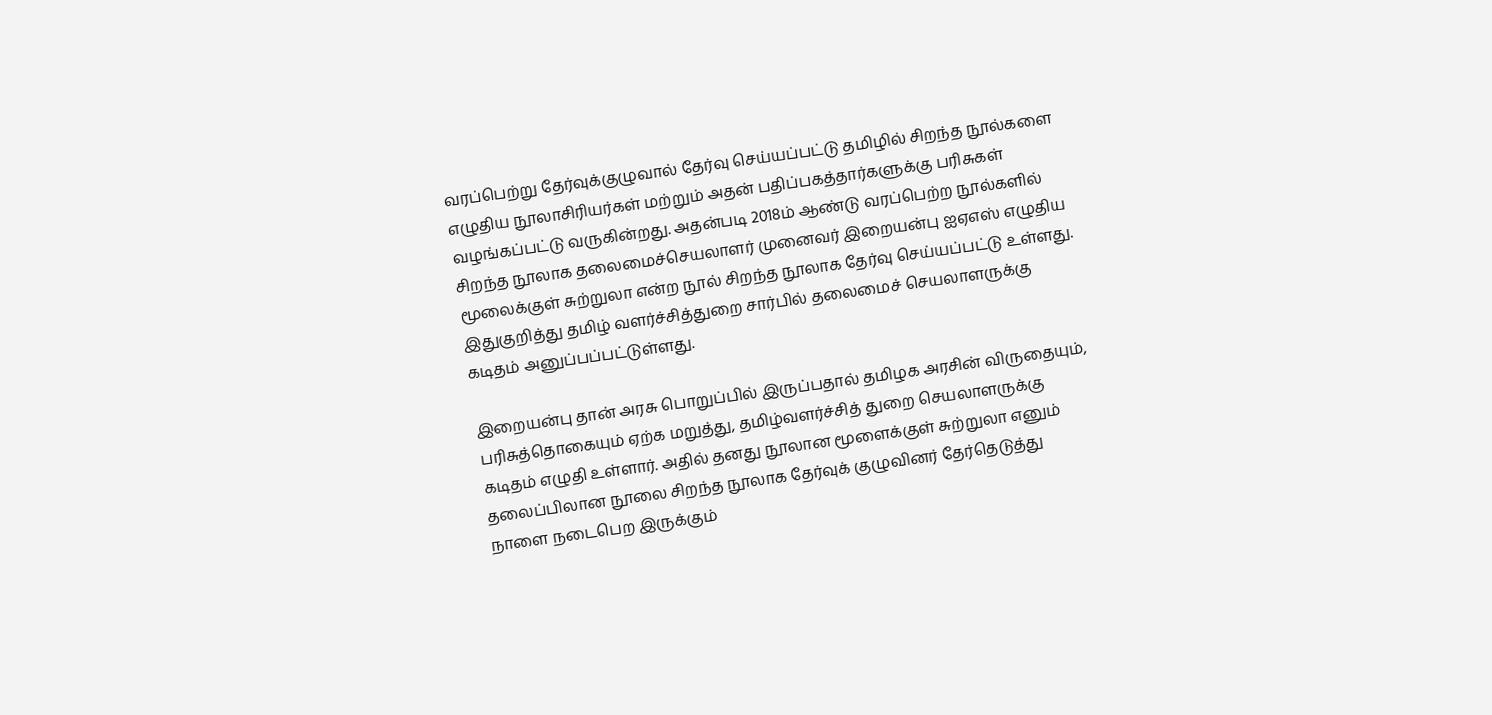வரப்பெற்று தேர்வுக்குழுவால் தேர்வு செய்யப்பட்டு தமிழில் சிறந்த நூல்களை எழுதிய நூலாசிரியர்கள் மற்றும் அதன் பதிப்பகத்தார்களுக்கு பரிசுகள் வழங்கப்பட்டு வருகின்றது. அதன்படி 2018ம் ஆண்டு வரப்பெற்ற நூல்களில் சிறந்த நூலாக தலைமைச்செயலாளர் முனைவர் இறையன்பு ஐஏஎஸ் எழுதிய மூலைக்குள் சுற்றுலா என்ற நூல் சிறந்த நூலாக தேர்வு செய்யப்பட்டு உள்ளது. இதுகுறித்து தமிழ் வளர்ச்சித்துறை சார்பில் தலைமைச் செயலாளருக்கு கடிதம் அனுப்பப்பட்டுள்ளது.

இறையன்பு தான் அரசு பொறுப்பில் இருப்பதால் தமிழக அரசின் விருதையும், பரிசுத்தொகையும் ஏற்க மறுத்து, தமிழ்வளர்ச்சித் துறை செயலாளருக்கு கடிதம் எழுதி உள்ளார். அதில் தனது நூலான மூளைக்குள் சுற்றுலா எனும் தலைப்பிலான நூலை சிறந்த நூலாக தேர்வுக் குழுவினர் தேர்தெடுத்து நாளை நடைபெற இருக்கும்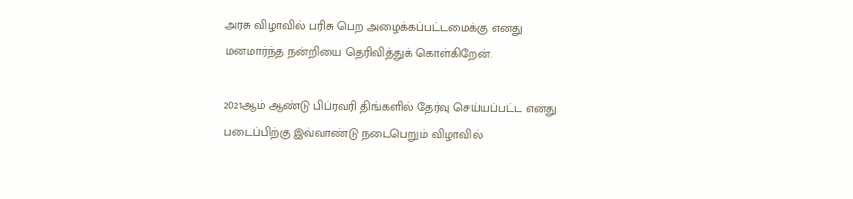அரசு விழாவில் பரிசு பெற அழைக்கப்பட்டமைக்கு எனது மனமார்ந்த நன்றியை தெரிவித்துக் கொள்கிறேன்.

2021ஆம் ஆண்டு பிப்ரவரி திங்களில் தேர்வு செய்யப்பட்ட எனது படைப்பிற்கு இவ்வாண்டு நடைபெறும் விழாவில்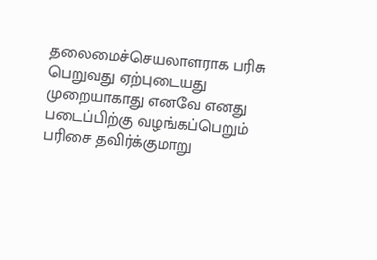தலைமைச்செயலாளராக பரிசு பெறுவது ஏற்புடையது முறையாகாது எனவே எனது படைப்பிற்கு வழங்கப்பெறும் பரிசை தவிர்க்குமாறு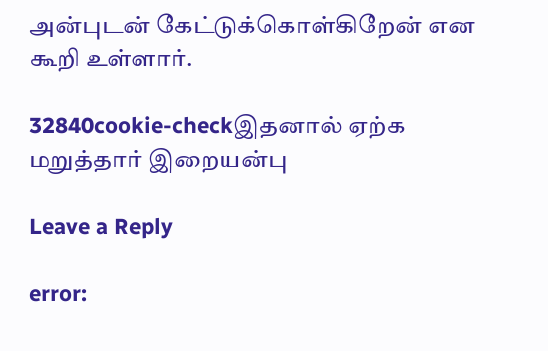அன்புடன் கேட்டுக்கொள்கிறேன் என கூறி உள்ளார்.

32840cookie-checkஇதனால் ஏற்க மறுத்தார் இறையன்பு

Leave a Reply

error: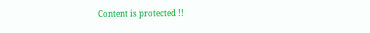Content is protected !!